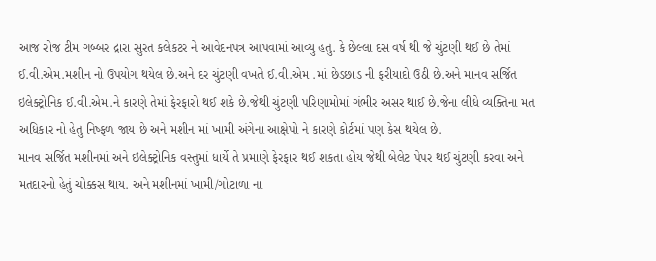આજ રોજ ટીમ ગબ્બર દ્રારા સુરત કલેકટર ને આવેદનપત્ર આપવામાં આવ્યુ હતુ. કે છેલ્લા દસ વર્ષ થી જે ચુંટણી થઈ છે તેમાં ઈ.વી.એમ.મશીન નો ઉપયોગ થયેલ છે.અને દર ચુંટણી વખતે ઈ.વી.એમ .માં છેડછાડ ની ફરીયાદો ઉઠી છે.અને માનવ સર્જિત ઇલેક્ટ્રોનિક ઈ.વી.એમ.ને કારણે તેમાં ફેરફારો થઈ શકે છે.જેથી ચુંટણી પરિણામોમાં ગંભીર અસર થાઈ છે.જેના લીધે વ્યક્તિના મત અધિકાર નો હેતુ નિષ્ફળ જાય છે અને મશીન માં ખામી અંગેના આક્ષેપો ને કારણે કોર્ટમાં પણ કેસ થયેલ છે.
માનવ સર્જિત મશીનમાં અને ઇલેક્ટ્રોનિક વસ્તુમાં ધાર્યે તે પ્રમાણે ફેરફાર થઈ શકતા હોય જેથી બેલેટ પેપર થઈ ચુંટણી કરવા અને મતદારનો હેતું ચોક્કસ થાય. અને મશીનમાં ખામી/ગોટાળા ના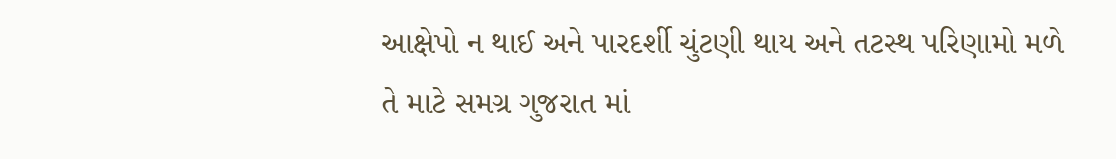આક્ષેપો ન થાઈ અને પારદર્શી ચુંટણી થાય અને તટસ્થ પરિણામો મળે તે માટે સમગ્ર ગુજરાત માં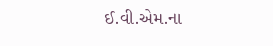ઈ.વી.એમ.ના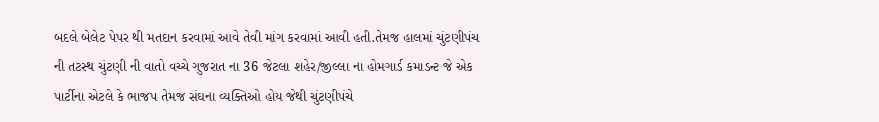બદલે બેલેટ પેપર થી મતદાન કરવામાં આવે તેવી માંગ કરવામાં આવી હતી.તેમજ હાલમાં ચુંટણીપંચ ની તટસ્થ ચુંટણી ની વાતો વચ્ચે ગુજરાત ના 36 જેટલા શહેર/જીલ્લા ના હોમગાર્ડ કમાડન્ટ જે એક પાર્ટીના એટલે કે ભાજપ તેમજ સંઘના વ્યક્તિઓ હોય જેથી ચુંટણીપંચે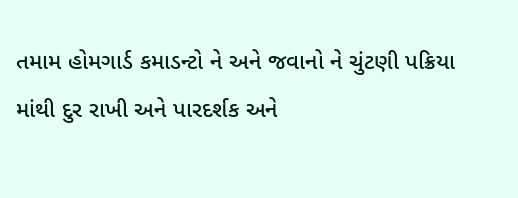તમામ હોમગાર્ડ કમાડન્ટો ને અને જવાનો ને ચુંટણી પક્રિયા માંથી દુર રાખી અને પારદર્શક અને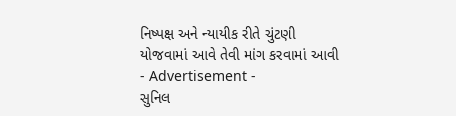નિષ્પક્ષ અને ન્યાયીક રીતે ચુંટણી યોજવામાં આવે તેવી માંગ કરવામાં આવી
- Advertisement -
સુનિલ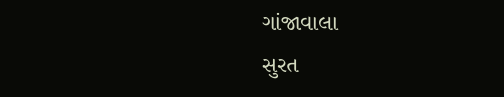ગાંજાવાલા
સુરત